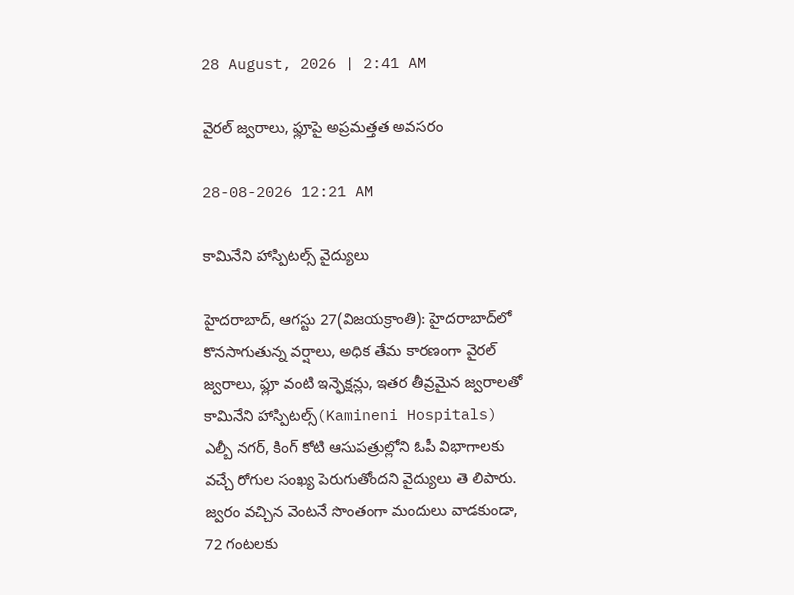28 August, 2026 | 2:41 AM

వైరల్ జ్వరాలు, ఫ్లూపై అప్రమత్తత అవసరం

28-08-2026 12:21 AM

కామినేని హాస్పిటల్స్ వైద్యులు

హైదరాబాద్, ఆగస్టు 27(విజయక్రాంతి): హైదరాబాద్‌లో కొనసాగుతున్న వర్షాలు, అధిక తేమ కారణంగా వైరల్ జ్వరాలు, ఫ్లూ వంటి ఇన్ఫెక్షన్లు, ఇతర తీవ్రమైన జ్వరాలతో కామినేని హాస్పిటల్స్(Kamineni Hospitals) ఎల్బీ నగర్, కింగ్ కోటి ఆసుపత్రుల్లోని ఓపీ విభాగాలకు వచ్చే రోగుల సంఖ్య పెరుగుతోందని వైద్యులు తె లిపారు. జ్వరం వచ్చిన వెంటనే సొంతంగా మందులు వాడకుండా, 72 గంటలకు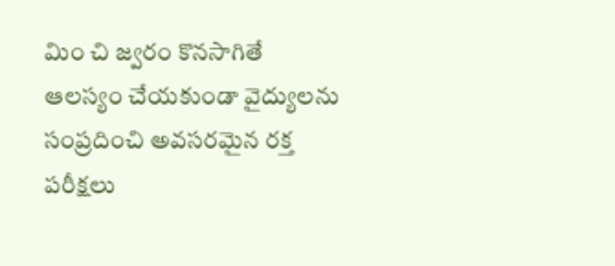మిం చి జ్వరం కొనసాగితే ఆలస్యం చేయకుండా వైద్యులను సంప్రదించి అవసరమైన రక్త పరీక్షలు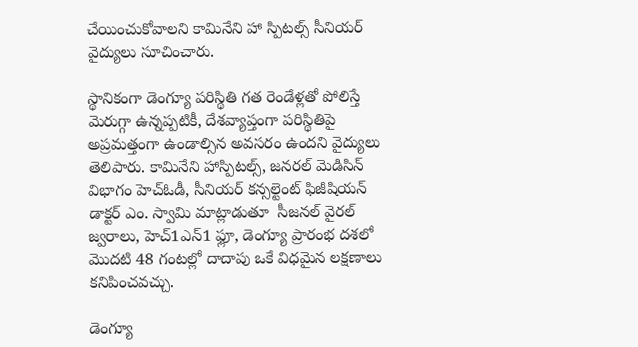చేయించుకోవాలని కామినేని హా స్పిటల్స్ సీనియర్ వైద్యులు సూచించారు.

స్థానికంగా డెంగ్యూ పరిస్థితి గత రెండేళ్లతో పోలిస్తే మెరుగ్గా ఉన్నప్పటికీ, దేశవ్యాప్తంగా పరిస్థితిపై అప్రమత్తంగా ఉండాల్సిన అవసరం ఉందని వైద్యులు తెలిపారు. కామినేని హాస్పిటల్స్, జనరల్ మెడిసిన్ విభాగం హెచ్‌ఓడీ, సీనియర్ కన్సల్టెంట్ ఫిజీషియన్ డాక్టర్ ఎం. స్వామి మాట్లాడుతూ  సీజనల్ వైరల్ జ్వరాలు, హెచ్1ఎన్1 ఫ్లూ, డెంగ్యూ ప్రారంభ దశలో మొదటి 48 గంటల్లో దాదాపు ఒకే విధమైన లక్షణాలు కనిపించవచ్చు.

డెంగ్యూ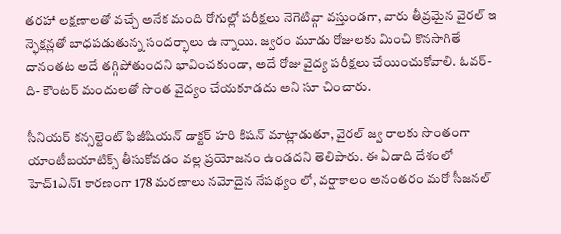తరహా లక్షణాలతో వచ్చే అనేక మంది రోగుల్లో పరీక్షలు నెగెటివ్గా వస్తుండగా, వారు తీవ్రమైన వైరల్ ఇ న్ఫెక్షన్లతో బాధపడుతున్న సందర్భాలు ఉ న్నాయి. జ్వరం మూడు రోజులకు మించి కొనసాగితే దానంతట అదే తగ్గిపోతుందని భావించకుండా, అదే రోజు వైద్య పరీక్షలు చేయించుకోవాలి. ఓవర్-ది- కౌంటర్ మందులతో సొంత వైద్యం చేయకూడదు అని సూ చించారు.

సీనియర్ కన్సల్టెంట్ ఫిజీషియన్ డాక్టర్ హరి కిషన్ మాట్లాడుతూ, వైరల్ జ్వ రాలకు సొంతంగా యాంటీబయాటిక్స్ తీసుకోవడం వల్ల ప్రయోజనం ఉండదని తెలిపారు. ఈ ఏడాది దేశంలో హెచ్1ఎన్1 కారణంగా 178 మరణాలు నమోదైన నేపథ్యం లో, వర్షాకాలం అనంతరం మరో సీజనల్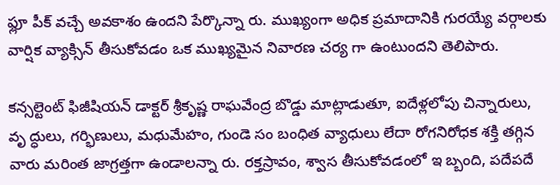ఫ్లూ పీక్ వచ్చే అవకాశం ఉందని పేర్కొన్నా రు. ముఖ్యంగా అధిక ప్రమాదానికి గురయ్యే వర్గాలకు వార్షిక వ్యాక్సిన్ తీసుకోవడం ఒక ముఖ్యమైన నివారణ చర్య గా ఉంటుందని తెలిపారు.

కన్సల్టెంట్ ఫిజీషియన్ డాక్టర్ శ్రీకృష్ణ రాఘవేంద్ర బొడ్డు మాట్లాడుతూ, ఐదేళ్లలోపు చిన్నారులు, వృ ద్ధులు, గర్భిణులు, మధుమేహం, గుండె సం బంధిత వ్యాధులు లేదా రోగనిరోధక శక్తి తగ్గిన వారు మరింత జాగ్రత్తగా ఉండాలన్నా రు. రక్తస్రావం, శ్వాస తీసుకోవడంలో ఇ బ్బంది, పదేపదే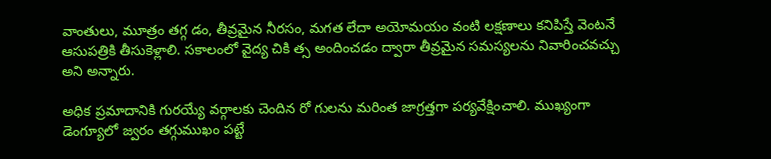వాంతులు, మూత్రం తగ్గ డం, తీవ్రమైన నీరసం, మగత లేదా అయోమయం వంటి లక్షణాలు కనిపిస్తే వెంటనే ఆసుపత్రికి తీసుకెళ్లాలి. సకాలంలో వైద్య చికి త్స అందించడం ద్వారా తీవ్రమైన సమస్యలను నివారించవచ్చు అని అన్నారు.

అధిక ప్రమాదానికి గురయ్యే వర్గాలకు చెందిన రో గులను మరింత జాగ్రత్తగా పర్యవేక్షించాలి. ముఖ్యంగా డెంగ్యూలో జ్వరం తగ్గుముఖం పట్టే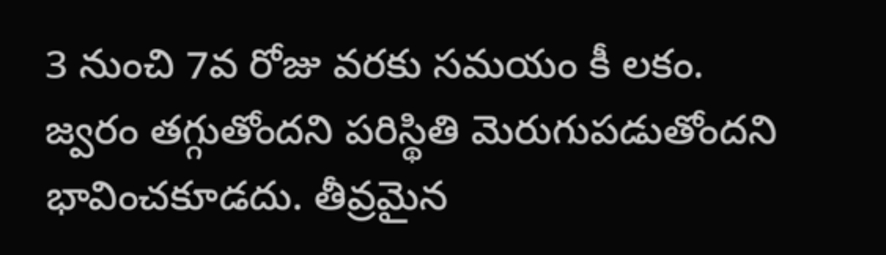3 నుంచి 7వ రోజు వరకు సమయం కీ లకం. జ్వరం తగ్గుతోందని పరిస్థితి మెరుగుపడుతోందని భావించకూడదు. తీవ్రమైన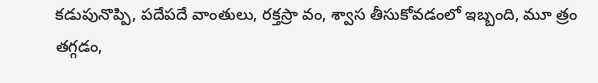కడుపునొప్పి, పదేపదే వాంతులు, రక్తస్రా వం, శ్వాస తీసుకోవడంలో ఇబ్బంది, మూ త్రం తగ్గడం,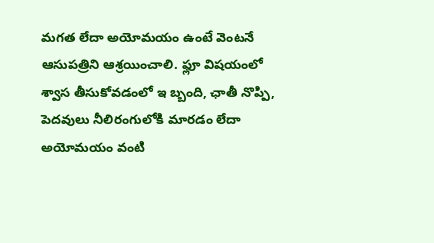మగత లేదా అయోమయం ఉంటే వెంటనే ఆసుపత్రిని ఆశ్రయించాలి. ఫ్లూ విషయంలో శ్వాస తీసుకోవడంలో ఇ బ్బంది, ఛాతీ నొప్పి, పెదవులు నీలిరంగులోకి మారడం లేదా అయోమయం వంటి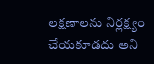లక్షణాలను నిర్లక్ష్యం చేయకూడదు అని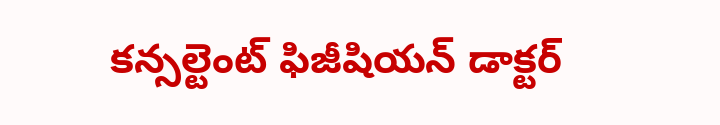కన్సల్టెంట్ ఫిజీషియన్ డాక్టర్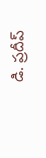డి. ప్రదీప్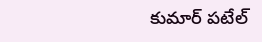కుమార్ పటేల్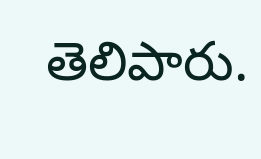తెలిపారు.